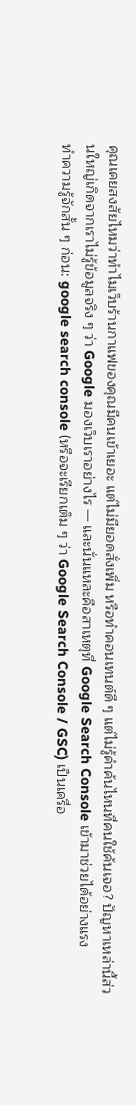คุณเคยสงสัยไหมว่าทำไมเว็บร้านกาแฟของคุณมีคนเข้าเยอะ แต่ไม่มียอดสั่งเพิ่ม หรือทำคอนเทนต์ดี ๆ แต่ไม่รู้คำค้นไหนที่คนใช้ค้นเจอ? ปัญหาเหล่านี้ส่วนใหญ่เกิดจากเราไม่รู้ข้อมูลจริง ๆ ว่า Google มองเว็บเราอย่างไร — และนั่นแหละคือสาเหตุที่ Google Search Console เข้ามาช่วยได้อย่างแรง
ทำความรู้จักสั้น ๆ ก่อน: google search console (หรือจะเรียกเต็ม ๆ ว่า Google Search Console / GSC) เป็นเครื่อ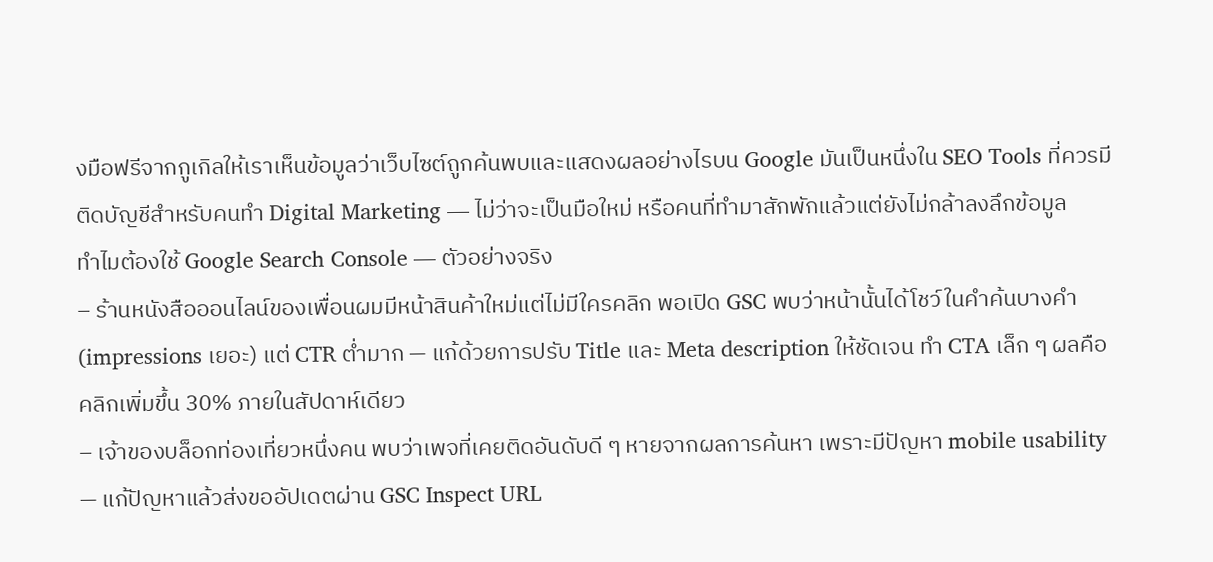งมือฟรีจากกูเกิลให้เราเห็นข้อมูลว่าเว็บไซต์ถูกค้นพบและแสดงผลอย่างไรบน Google มันเป็นหนึ่งใน SEO Tools ที่ควรมีติดบัญชีสำหรับคนทำ Digital Marketing — ไม่ว่าจะเป็นมือใหม่ หรือคนที่ทำมาสักพักแล้วแต่ยังไม่กล้าลงลึกข้อมูล
ทำไมต้องใช้ Google Search Console — ตัวอย่างจริง
– ร้านหนังสือออนไลน์ของเพื่อนผมมีหน้าสินค้าใหม่แต่ไม่มีใครคลิก พอเปิด GSC พบว่าหน้านั้นได้โชว์ในคำค้นบางคำ (impressions เยอะ) แต่ CTR ต่ำมาก — แก้ด้วยการปรับ Title และ Meta description ให้ชัดเจน ทำ CTA เล็ก ๆ ผลคือคลิกเพิ่มขึ้น 30% ภายในสัปดาห์เดียว
– เจ้าของบล็อกท่องเที่ยวหนึ่งคน พบว่าเพจที่เคยติดอันดับดี ๆ หายจากผลการค้นหา เพราะมีปัญหา mobile usability — แก้ปัญหาแล้วส่งขออัปเดตผ่าน GSC Inspect URL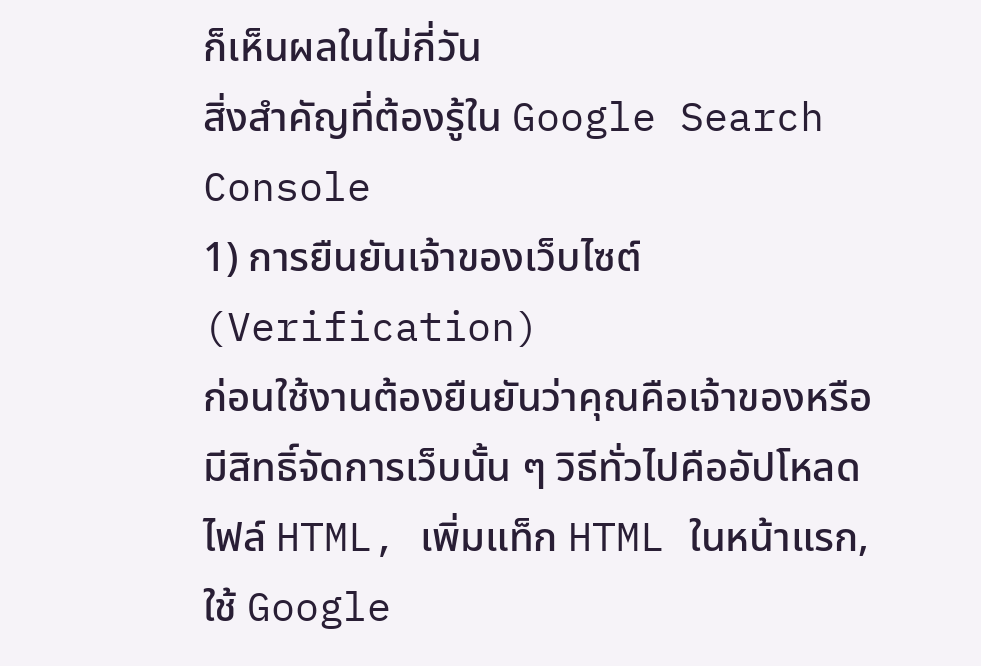ก็เห็นผลในไม่กี่วัน
สิ่งสำคัญที่ต้องรู้ใน Google Search Console
1) การยืนยันเจ้าของเว็บไซต์ (Verification)
ก่อนใช้งานต้องยืนยันว่าคุณคือเจ้าของหรือมีสิทธิ์จัดการเว็บนั้น ๆ วิธีทั่วไปคืออัปโหลดไฟล์ HTML, เพิ่มแท็ก HTML ในหน้าแรก, ใช้ Google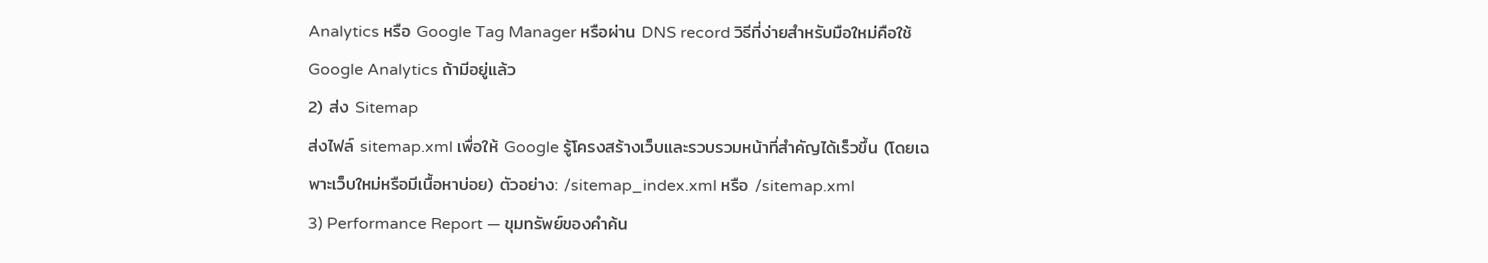Analytics หรือ Google Tag Manager หรือผ่าน DNS record วิธีที่ง่ายสำหรับมือใหม่คือใช้ Google Analytics ถ้ามีอยู่แล้ว
2) ส่ง Sitemap
ส่งไฟล์ sitemap.xml เพื่อให้ Google รู้โครงสร้างเว็บและรวบรวมหน้าที่สำคัญได้เร็วขึ้น (โดยเฉพาะเว็บใหม่หรือมีเนื้อหาบ่อย) ตัวอย่าง: /sitemap_index.xml หรือ /sitemap.xml
3) Performance Report — ขุมทรัพย์ของคำค้น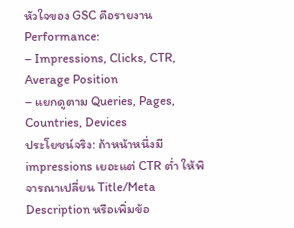หัวใจของ GSC คือรายงาน Performance:
– Impressions, Clicks, CTR, Average Position
– แยกดูตาม Queries, Pages, Countries, Devices
ประโยชน์จริง: ถ้าหน้าหนึ่งมี impressions เยอะแต่ CTR ต่ำ ให้พิจารณาเปลี่ยน Title/Meta Description หรือเพิ่มข้อ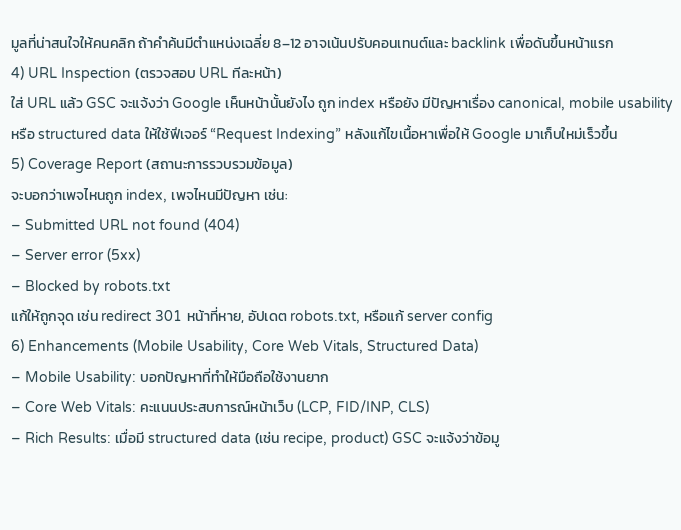มูลที่น่าสนใจให้คนคลิก ถ้าคำค้นมีตำแหน่งเฉลี่ย 8–12 อาจเน้นปรับคอนเทนต์และ backlink เพื่อดันขึ้นหน้าแรก
4) URL Inspection (ตรวจสอบ URL ทีละหน้า)
ใส่ URL แล้ว GSC จะแจ้งว่า Google เห็นหน้านั้นยังไง ถูก index หรือยัง มีปัญหาเรื่อง canonical, mobile usability หรือ structured data ให้ใช้ฟีเจอร์ “Request Indexing” หลังแก้ไขเนื้อหาเพื่อให้ Google มาเก็บใหม่เร็วขึ้น
5) Coverage Report (สถานะการรวบรวมข้อมูล)
จะบอกว่าเพจไหนถูก index, เพจไหนมีปัญหา เช่น:
– Submitted URL not found (404)
– Server error (5xx)
– Blocked by robots.txt
แก้ให้ถูกจุด เช่น redirect 301 หน้าที่หาย, อัปเดต robots.txt, หรือแก้ server config
6) Enhancements (Mobile Usability, Core Web Vitals, Structured Data)
– Mobile Usability: บอกปัญหาที่ทำให้มือถือใช้งานยาก
– Core Web Vitals: คะแนนประสบการณ์หน้าเว็บ (LCP, FID/INP, CLS)
– Rich Results: เมื่อมี structured data (เช่น recipe, product) GSC จะแจ้งว่าข้อมู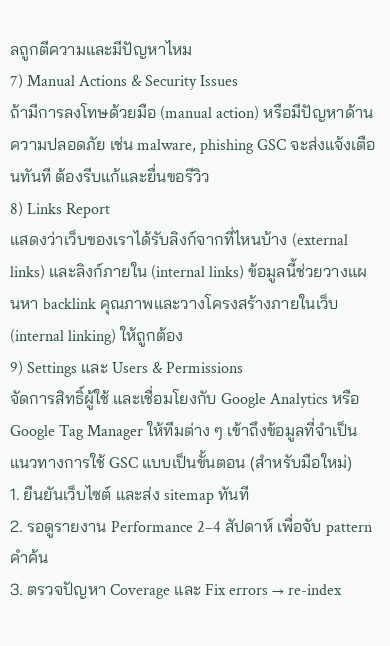ลถูกตีความและมีปัญหาไหม
7) Manual Actions & Security Issues
ถ้ามีการลงโทษด้วยมือ (manual action) หรือมีปัญหาด้านความปลอดภัย เช่น malware, phishing GSC จะส่งแจ้งเตือนทันที ต้องรีบแก้และยื่นขอรีวิว
8) Links Report
แสดงว่าเว็บของเราได้รับลิงก์จากที่ไหนบ้าง (external links) และลิงก์ภายใน (internal links) ข้อมูลนี้ช่วยวางแผนหา backlink คุณภาพและวางโครงสร้างภายในเว็บ (internal linking) ให้ถูกต้อง
9) Settings และ Users & Permissions
จัดการสิทธิ์ผู้ใช้ และเชื่อมโยงกับ Google Analytics หรือ Google Tag Manager ให้ทีมต่าง ๆ เข้าถึงข้อมูลที่จำเป็น
แนวทางการใช้ GSC แบบเป็นขั้นตอน (สำหรับมือใหม่)
1. ยืนยันเว็บไซต์ และส่ง sitemap ทันที
2. รอดูรายงาน Performance 2–4 สัปดาห์ เพื่อจับ pattern คำค้น
3. ตรวจปัญหา Coverage และ Fix errors → re-index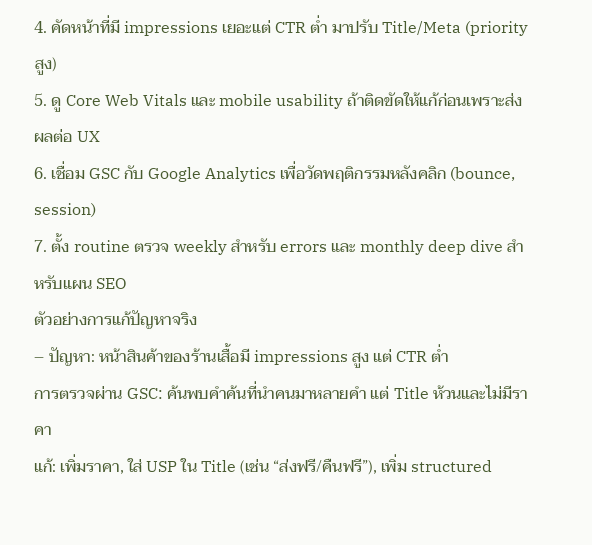4. คัดหน้าที่มี impressions เยอะแต่ CTR ต่ำ มาปรับ Title/Meta (priority สูง)
5. ดู Core Web Vitals และ mobile usability ถ้าติดขัดให้แก้ก่อนเพราะส่งผลต่อ UX
6. เชื่อม GSC กับ Google Analytics เพื่อวัดพฤติกรรมหลังคลิก (bounce, session)
7. ตั้ง routine ตรวจ weekly สำหรับ errors และ monthly deep dive สำหรับแผน SEO
ตัวอย่างการแก้ปัญหาจริง
– ปัญหา: หน้าสินค้าของร้านเสื้อมี impressions สูง แต่ CTR ต่ำ
การตรวจผ่าน GSC: ค้นพบคำค้นที่นำคนมาหลายคำ แต่ Title ห้วนและไม่มีราคา
แก้: เพิ่มราคา, ใส่ USP ใน Title (เช่น “ส่งฟรี/คืนฟรี”), เพิ่ม structured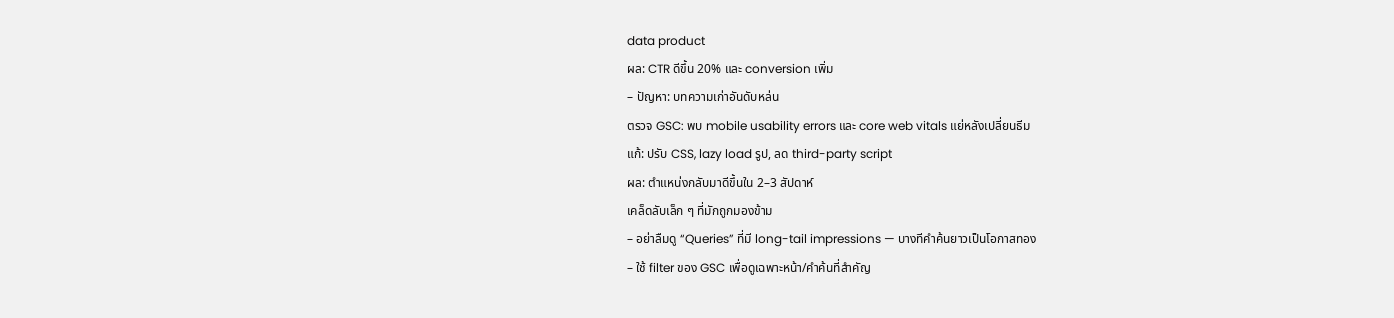data product
ผล: CTR ดีขึ้น 20% และ conversion เพิ่ม
– ปัญหา: บทความเก่าอันดับหล่น
ตรวจ GSC: พบ mobile usability errors และ core web vitals แย่หลังเปลี่ยนธีม
แก้: ปรับ CSS, lazy load รูป, ลด third-party script
ผล: ตำแหน่งกลับมาดีขึ้นใน 2–3 สัปดาห์
เคล็ดลับเล็ก ๆ ที่มักถูกมองข้าม
– อย่าลืมดู “Queries” ที่มี long-tail impressions — บางทีคำค้นยาวเป็นโอกาสทอง
– ใช้ filter ของ GSC เพื่อดูเฉพาะหน้า/คำค้นที่สำคัญ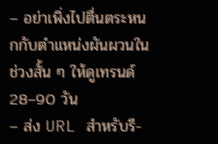– อย่าเพิ่งไปตื่นตระหนกกับตำแหน่งผันผวนในช่วงสั้น ๆ ให้ดูเทรนด์ 28–90 วัน
– ส่ง URL สำหรับรี-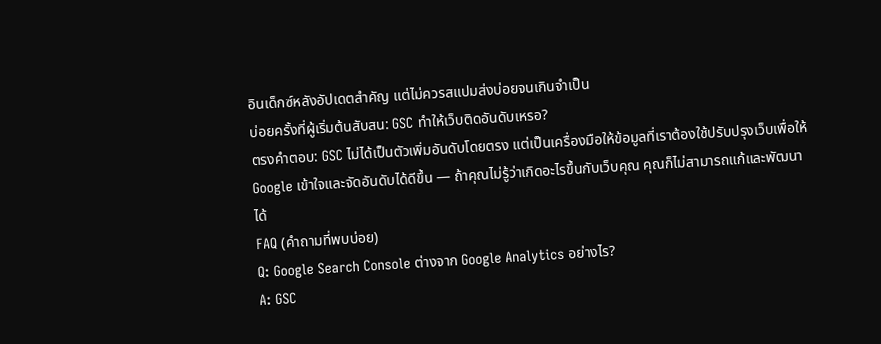อินเด็กซ์หลังอัปเดตสำคัญ แต่ไม่ควรสแปมส่งบ่อยจนเกินจำเป็น
บ่อยครั้งที่ผู้เริ่มต้นสับสน: GSC ทำให้เว็บติดอันดับเหรอ?
ตรงคำตอบ: GSC ไม่ได้เป็นตัวเพิ่มอันดับโดยตรง แต่เป็นเครื่องมือให้ข้อมูลที่เราต้องใช้ปรับปรุงเว็บเพื่อให้ Google เข้าใจและจัดอันดับได้ดีขึ้น — ถ้าคุณไม่รู้ว่าเกิดอะไรขึ้นกับเว็บคุณ คุณก็ไม่สามารถแก้และพัฒนาได้
FAQ (คำถามที่พบบ่อย)
Q: Google Search Console ต่างจาก Google Analytics อย่างไร?
A: GSC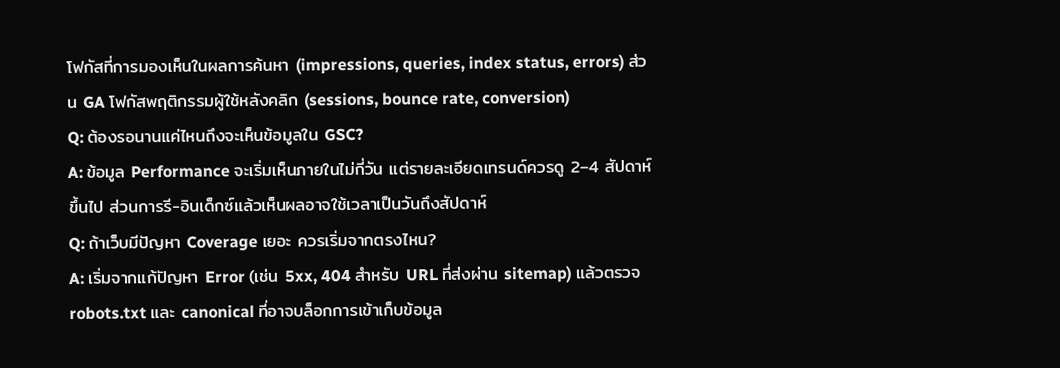โฟกัสที่การมองเห็นในผลการค้นหา (impressions, queries, index status, errors) ส่วน GA โฟกัสพฤติกรรมผู้ใช้หลังคลิก (sessions, bounce rate, conversion)
Q: ต้องรอนานแค่ไหนถึงจะเห็นข้อมูลใน GSC?
A: ข้อมูล Performance จะเริ่มเห็นภายในไม่กี่วัน แต่รายละเอียดเทรนด์ควรดู 2–4 สัปดาห์ขึ้นไป ส่วนการรี-อินเด็กซ์แล้วเห็นผลอาจใช้เวลาเป็นวันถึงสัปดาห์
Q: ถ้าเว็บมีปัญหา Coverage เยอะ ควรเริ่มจากตรงไหน?
A: เริ่มจากแก้ปัญหา Error (เช่น 5xx, 404 สำหรับ URL ที่ส่งผ่าน sitemap) แล้วตรวจ robots.txt และ canonical ที่อาจบล็อกการเข้าเก็บข้อมูล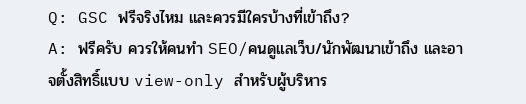Q: GSC ฟรีจริงไหม และควรมีใครบ้างที่เข้าถึง?
A: ฟรีครับ ควรให้คนทำ SEO/คนดูแลเว็บ/นักพัฒนาเข้าถึง และอาจตั้งสิทธิ์แบบ view-only สำหรับผู้บริหาร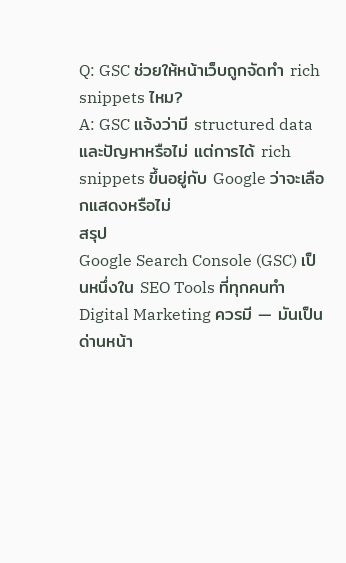Q: GSC ช่วยให้หน้าเว็บถูกจัดทำ rich snippets ไหม?
A: GSC แจ้งว่ามี structured data และปัญหาหรือไม่ แต่การได้ rich snippets ขึ้นอยู่กับ Google ว่าจะเลือกแสดงหรือไม่
สรุป
Google Search Console (GSC) เป็นหนึ่งใน SEO Tools ที่ทุกคนทำ Digital Marketing ควรมี — มันเป็นด่านหน้า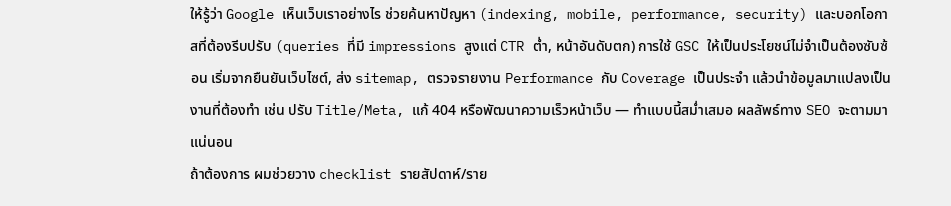ให้รู้ว่า Google เห็นเว็บเราอย่างไร ช่วยค้นหาปัญหา (indexing, mobile, performance, security) และบอกโอกาสที่ต้องรีบปรับ (queries ที่มี impressions สูงแต่ CTR ต่ำ, หน้าอันดับตก) การใช้ GSC ให้เป็นประโยชน์ไม่จำเป็นต้องซับซ้อน เริ่มจากยืนยันเว็บไซต์, ส่ง sitemap, ตรวจรายงาน Performance กับ Coverage เป็นประจำ แล้วนำข้อมูลมาแปลงเป็นงานที่ต้องทำ เช่น ปรับ Title/Meta, แก้ 404 หรือพัฒนาความเร็วหน้าเว็บ — ทำแบบนี้สม่ำเสมอ ผลลัพธ์ทาง SEO จะตามมาแน่นอน
ถ้าต้องการ ผมช่วยวาง checklist รายสัปดาห์/ราย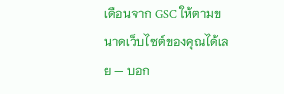เดือนจาก GSC ให้ตามขนาดเว็บไซต์ของคุณได้เลย — บอก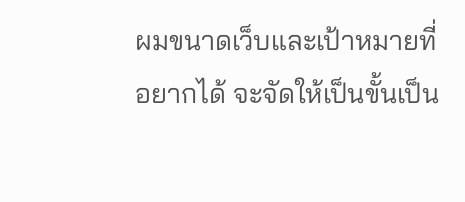ผมขนาดเว็บและเป้าหมายที่อยากได้ จะจัดให้เป็นขั้นเป็น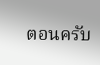ตอนครับ